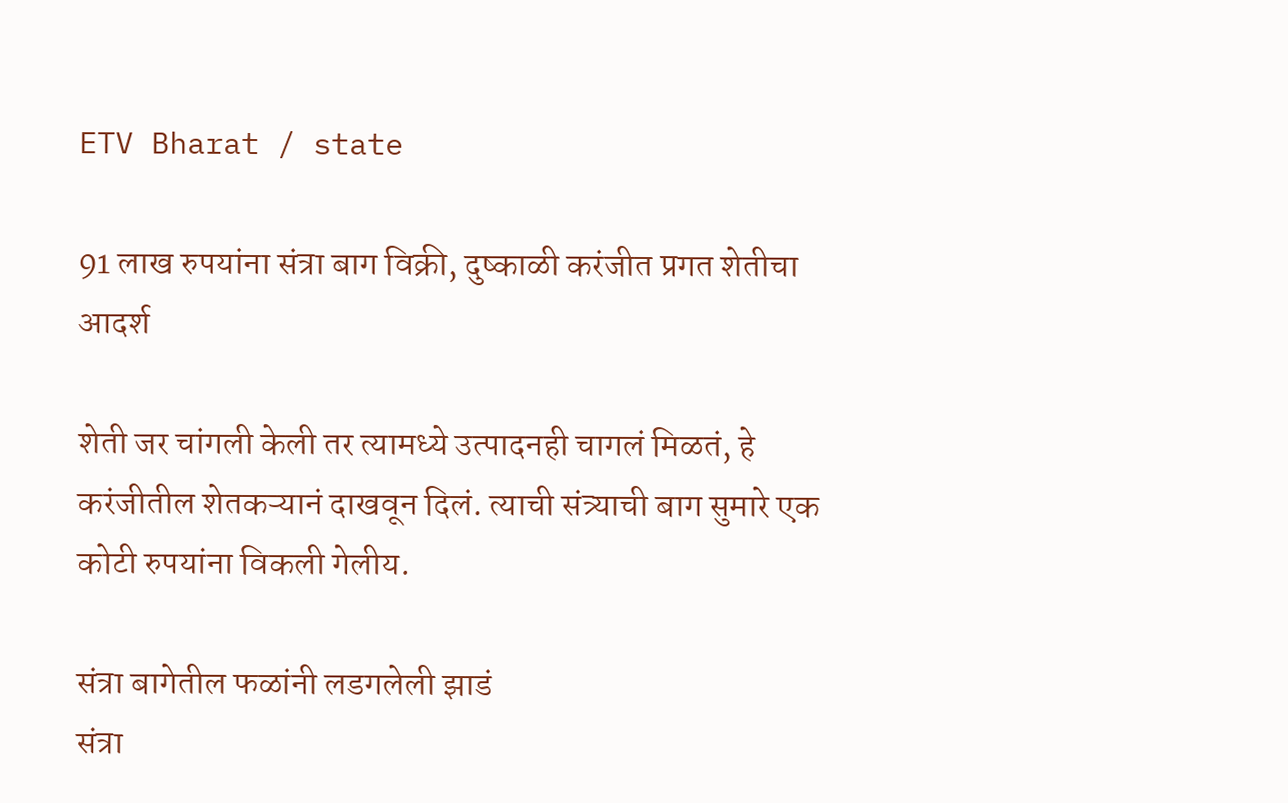ETV Bharat / state

91 लाख रुपयांना संत्रा बाग विक्री, दुष्काळी करंजीत प्रगत शेतीचा आदर्श

शेती जर चांगली केली तर त्यामध्ये उत्पादनही चागलं मिळतं, हे करंजीतील शेतकऱ्यानं दाखवून दिलं. त्याची संत्र्याची बाग सुमारे एक कोटी रुपयांना विकली गेलीय.

संत्रा बागेतील फळांनी लडगलेली झाडं
संत्रा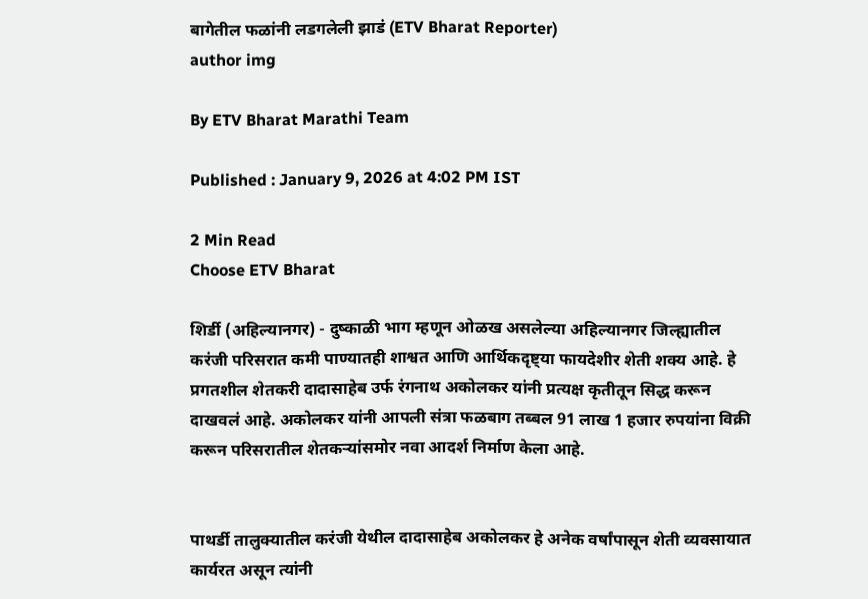बागेतील फळांनी लडगलेली झाडं (ETV Bharat Reporter)
author img

By ETV Bharat Marathi Team

Published : January 9, 2026 at 4:02 PM IST

2 Min Read
Choose ETV Bharat

शिर्डी (अहिल्यानगर) - दुष्काळी भाग म्हणून ओळख असलेल्या अहिल्यानगर जिल्ह्यातील करंजी परिसरात कमी पाण्यातही शाश्वत आणि आर्थिकदृष्ट्या फायदेशीर शेती शक्य आहे. हे प्रगतशील शेतकरी दादासाहेब उर्फ रंगनाथ अकोलकर यांनी प्रत्यक्ष कृतीतून सिद्ध करून दाखवलं आहे. अकोलकर यांनी आपली संत्रा फळबाग तब्बल 91 लाख 1 हजार रुपयांना विक्री करून परिसरातील शेतकऱ्यांसमोर नवा आदर्श निर्माण केला आहे.


पाथर्डी तालुक्यातील करंजी येथील दादासाहेब अकोलकर हे अनेक वर्षांपासून शेती व्यवसायात कार्यरत असून त्यांनी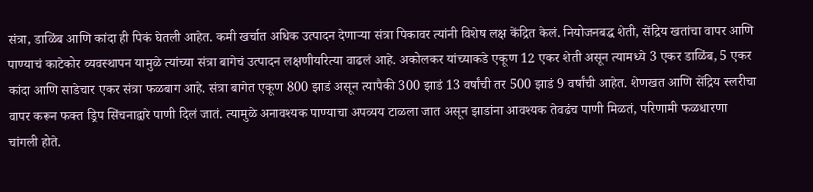संत्रा, डाळिंब आणि कांदा ही पिकं घेतली आहेत. कमी खर्चात अधिक उत्पादन देणाऱ्या संत्रा पिकावर त्यांनी विशेष लक्ष केंद्रित केलं. नियोजनबद्ध शेती, सेंद्रिय खतांचा वापर आणि पाण्याचं काटेकोर व्यवस्थापन यामुळे त्यांच्या संत्रा बागेचं उत्पादन लक्षणीयरित्या वाढलं आहे. अकोलकर यांच्याकडे एकूण 12 एकर शेती असून त्यामध्ये 3 एकर डाळिंब, 5 एकर कांदा आणि साडेचार एकर संत्रा फळबाग आहे. संत्रा बागेत एकूण 800 झाडं असून त्यापैकी 300 झाडं 13 वर्षांची तर 500 झाडं 9 वर्षांची आहेत. शेणखत आणि सेंद्रिय स्लरीचा वापर करून फक्त ड्रिप सिंचनाद्वारे पाणी दिलं जातं. त्यामुळे अनावश्यक पाण्याचा अपव्यय टाळला जात असून झाडांना आवश्यक तेवढंच पाणी मिळतं, परिणामी फळधारणा चांगली होते.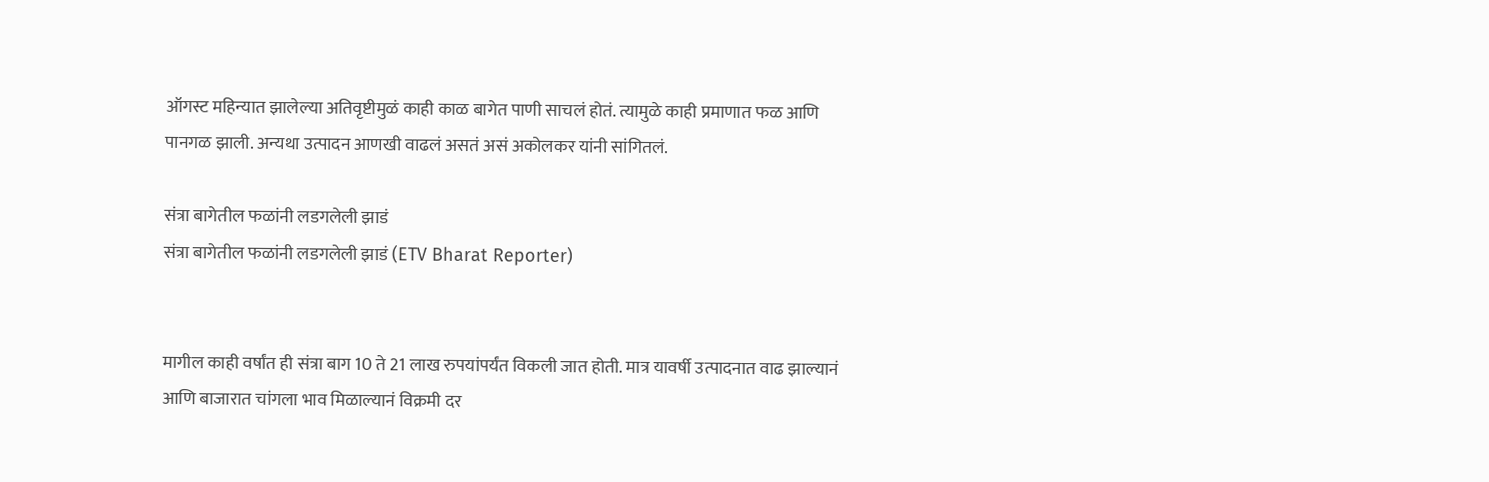ऑगस्ट महिन्यात झालेल्या अतिवृष्टीमुळं काही काळ बागेत पाणी साचलं होतं. त्यामुळे काही प्रमाणात फळ आणि पानगळ झाली. अन्यथा उत्पादन आणखी वाढलं असतं असं अकोलकर यांनी सांगितलं.

संत्रा बागेतील फळांनी लडगलेली झाडं
संत्रा बागेतील फळांनी लडगलेली झाडं (ETV Bharat Reporter)


मागील काही वर्षांत ही संत्रा बाग 10 ते 21 लाख रुपयांपर्यंत विकली जात होती. मात्र यावर्षी उत्पादनात वाढ झाल्यानं आणि बाजारात चांगला भाव मिळाल्यानं विक्रमी दर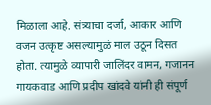मिळाला आहे. संत्र्याचा दर्जा, आकार आणि वजन उत्कृष्ट असल्यामुळं माल उठून दिसत होता. त्यामुळे व्यापारी जालिंदर वामन, गजानन गायकवाड आणि प्रदीप खांदवे यांनी ही संपूर्ण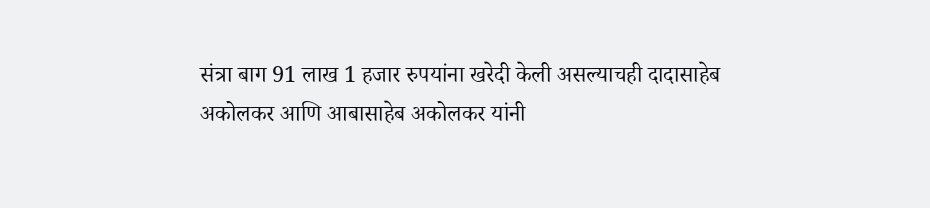संत्रा बाग 91 लाख 1 हजार रुपयांना खरेदी केली असल्याचही दादासाहेब अकोलकर आणि आबासाहेब अकोलकर यांनी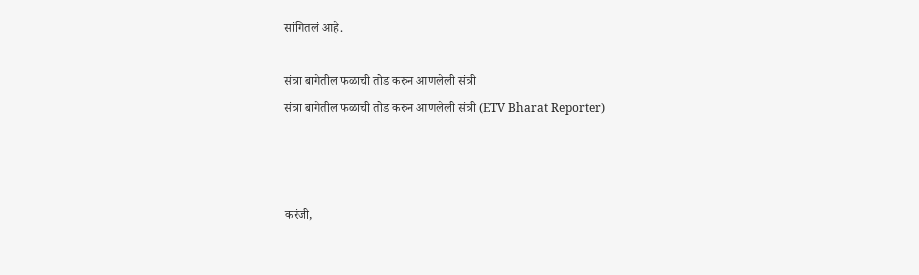सांगितलं आहे.

संत्रा बागेतील फळाची तोड करुन आणलेली संत्री
संत्रा बागेतील फळाची तोड करुन आणलेली संत्री (ETV Bharat Reporter)



करंजी,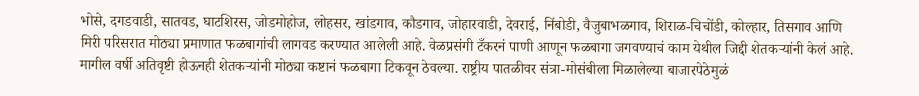भोसे, दगडवाडी, सातवड, घाटशिरस, जोडमोहोज, लोहसर, खांडगाव, कौडगाव, जोहारवाडी, देवराई, निंबोडी, वैजुबाभळगाव, शिराळ-चिचोंडी, कोल्हार, तिसगाव आणि मिरी परिसरात मोठ्या प्रमाणात फळबागांची लागवड करण्यात आलेली आहे. वेळप्रसंगी टँकरनं पाणी आणून फळबागा जगवण्याचं काम येथील जिद्दी शेतकऱ्यांनी केलं आहे. मागील वर्षी अतिवृष्टी होऊनही शेतकऱ्यांनी मोठ्या कष्टानं फळबागा टिकवून ठेवल्या. राष्ट्रीय पातळीवर संत्रा-मोसंबीला मिळालेल्या बाजारपेठेमुळं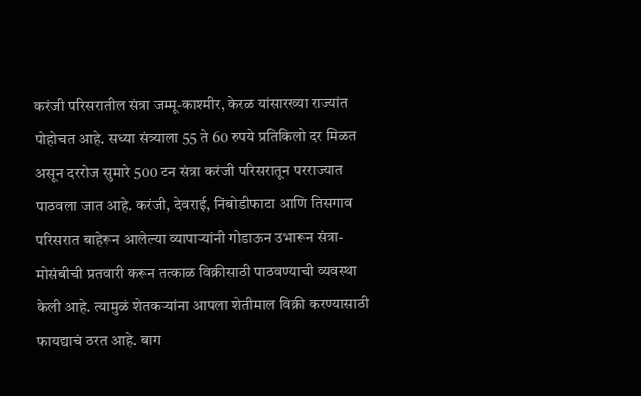करंजी परिसरातील संत्रा जम्मू-काश्मीर, केरळ यांसारख्या राज्यांत पोहोचत आहे. सध्या संत्र्याला 55 ते 60 रुपये प्रतिकिलो दर मिळत असून दररोज सुमारे 500 टन संत्रा करंजी परिसरातून परराज्यात पाठवला जात आहे. करंजी, देवराई, निंबोडीफाटा आणि तिसगाव परिसरात बाहेरून आलेल्या व्यापाऱ्यांनी गोडाऊन उभारून संत्रा-मोसंबीची प्रतवारी करून तत्काळ विक्रीसाठी पाठवण्याची व्यवस्था केली आहे. त्यामुळं शेतकऱ्यांना आपला शेतीमाल विक्री करण्यासाठी फायद्याचं ठरत आहे. बाग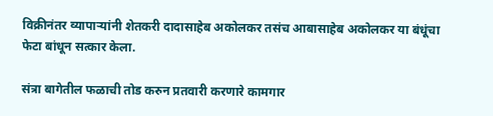विक्रीनंतर व्यापाऱ्यांनी शेतकरी दादासाहेब अकोलकर तसंच आबासाहेब अकोलकर या बंधूंचा फेटा बांधून सत्कार केला.

संत्रा बागेतील फळाची तोड करुन प्रतवारी करणारे कामगार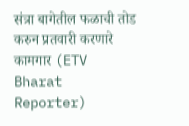संत्रा बागेतील फळाची तोड करुन प्रतवारी करणारे कामगार (ETV Bharat Reporter)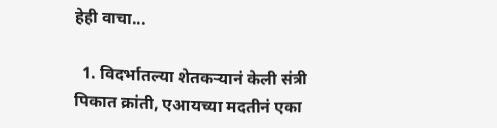हेही वाचा...

  1. विदर्भातल्या शेतकऱ्यानं केली संत्री पिकात क्रांती, एआयच्या मदतीनं एका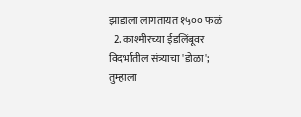झाडाला लागतायत १५०० फळं
  2. काश्मीरच्या ईडलिंबूवर विदर्भातील संत्र्याचा 'डोळा'; तुम्हाला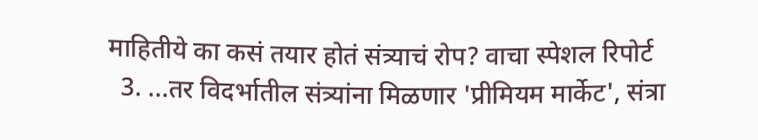माहितीये का कसं तयार होतं संत्र्याचं रोप? वाचा स्पेशल रिपोर्ट
  3. ...तर विदर्भातील संत्र्यांना मिळणार 'प्रीमियम मार्केट', संत्रा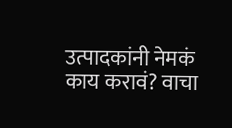उत्पादकांनी नेमकं काय करावं? वाचा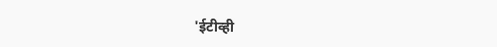'ईटीव्ही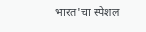भारत'चा स्पेशल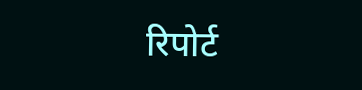रिपोर्ट